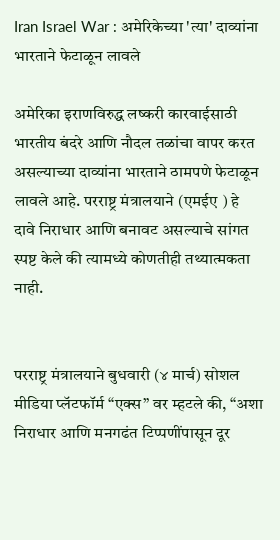Iran Israel War : अमेरिकेच्या 'त्या' दाव्यांना भारताने फेटाळून लावले

अमेरिका इराणविरुद्ध लष्करी कारवाईसाठी भारतीय बंदरे आणि नौदल तळांचा वापर करत असल्याच्या दाव्यांना भारताने ठामपणे फेटाळून लावले आहे. परराष्ट्र मंत्रालयाने (एमईए ) हे दावे निराधार आणि बनावट असल्याचे सांगत स्पष्ट केले की त्यामध्ये कोणतीही तथ्यात्मकता नाही.


परराष्ट्र मंत्रालयाने बुधवारी (४ मार्च) सोशल मीडिया प्लॅटफॉर्म “एक्स” वर म्हटले की, “अशा निराधार आणि मनगढंत टिप्पणींपासून दूर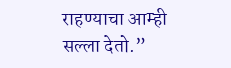राहण्याचा आम्ही सल्ला देतो.”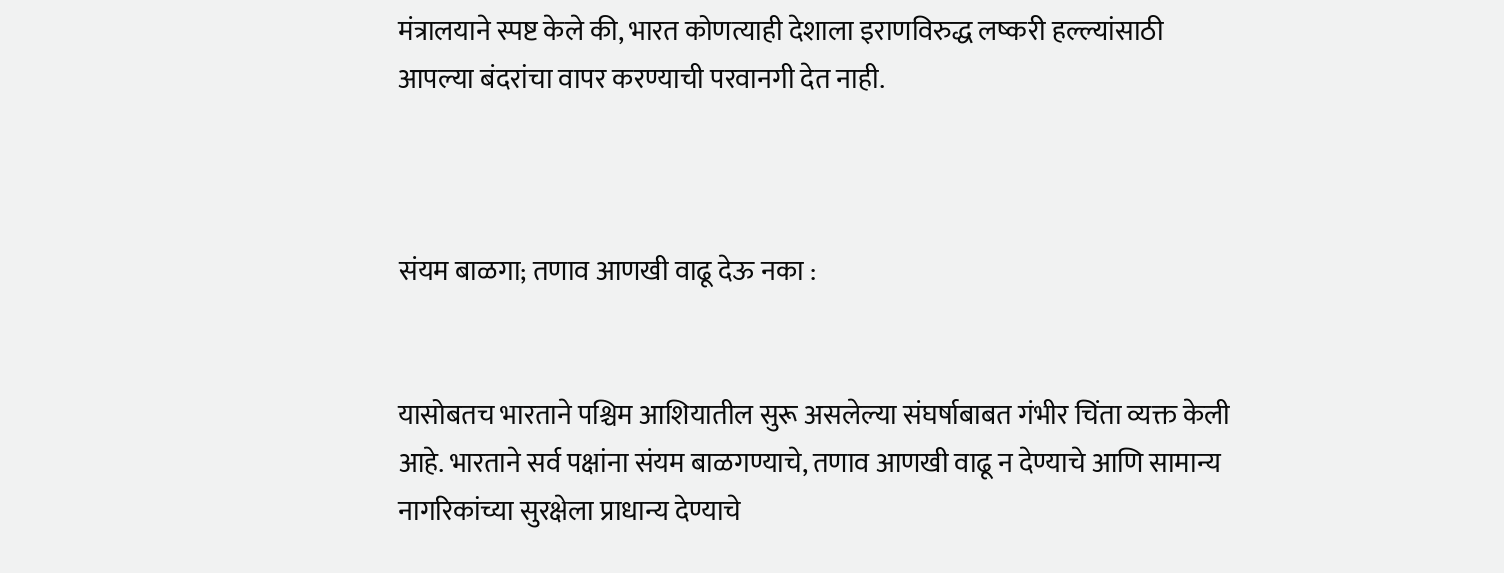मंत्रालयाने स्पष्ट केले की, भारत कोणत्याही देशाला इराणविरुद्ध लष्करी हल्ल्यांसाठी आपल्या बंदरांचा वापर करण्याची परवानगी देत नाही.



संयम बाळगा; तणाव आणखी वाढू देऊ नका :


यासोबतच भारताने पश्चिम आशियातील सुरू असलेल्या संघर्षाबाबत गंभीर चिंता व्यक्त केली आहे. भारताने सर्व पक्षांना संयम बाळगण्याचे, तणाव आणखी वाढू न देण्याचे आणि सामान्य नागरिकांच्या सुरक्षेला प्राधान्य देण्याचे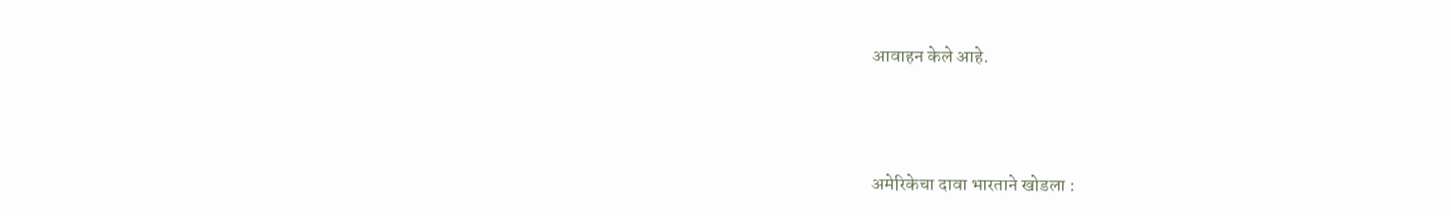आवाहन केले आहे.



अमेरिकेचा दावा भारताने खोडला :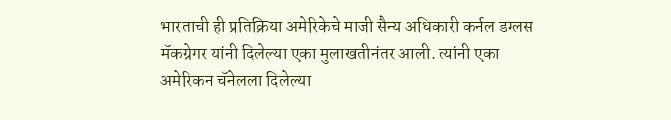भारताची ही प्रतिक्रिया अमेरिकेचे माजी सैन्य अधिकारी कर्नल डग्लस मॅकग्रेगर यांनी दिलेल्या एका मुलाखतीनंतर आली. त्यांनी एका अमेरिकन चॅनेलला दिलेल्या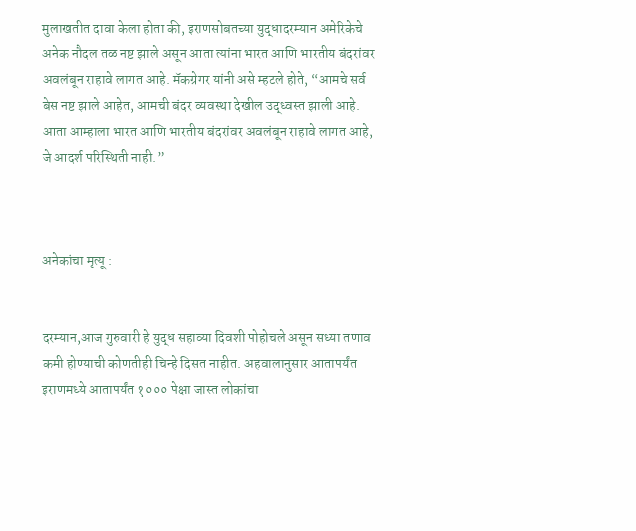मुलाखतीत दावा केला होता की, इराणसोबतच्या युद्धादरम्यान अमेरिकेचे अनेक नौदल तळ नष्ट झाले असून आता त्यांना भारत आणि भारतीय बंदरांवर अवलंबून राहावे लागत आहे. मॅकग्रेगर यांनी असे म्हटले होते, “आमचे सर्व बेस नष्ट झाले आहेत, आमची बंदर व्यवस्था देखील उद्ध्वस्त झाली आहे. आता आम्हाला भारत आणि भारतीय बंदरांवर अवलंबून राहावे लागत आहे, जे आदर्श परिस्थिती नाही.”



अनेकांचा मृत्यू :


दरम्यान,आज गुरुवारी हे युद्ध सहाव्या दिवशी पोहोचले असून सध्या तणाव कमी होण्याची कोणतीही चिन्हे दिसत नाहीत. अहवालानुसार आतापर्यंत इराणमध्ये आतापर्यंत १००० पेक्षा जास्त लोकांचा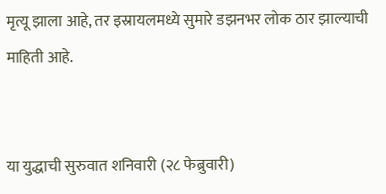मृत्यू झाला आहे, तर इस्रायलमध्ये सुमारे डझनभर लोक ठार झाल्याची माहिती आहे.


या युद्धाची सुरुवात शनिवारी (२८ फेब्रुवारी)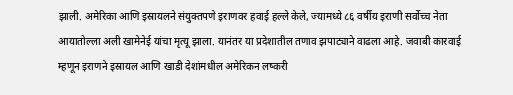झाली. अमेरिका आणि इस्रायलने संयुक्तपणे इराणवर हवाई हल्ले केले, ज्यामध्ये ८६ वर्षीय इराणी सर्वोच्च नेता आयातोल्ला अली खामेनेई यांचा मृत्यू झाला. यानंतर या प्रदेशातील तणाव झपाट्याने वाढला आहे. जवाबी कारवाई म्हणून इराणने इस्रायल आणि खाडी देशांमधील अमेरिकन लष्करी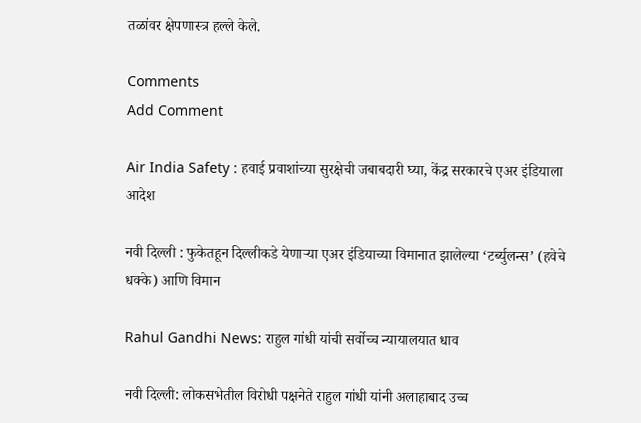तळांवर क्षेपणास्त्र हल्ले केले.

Comments
Add Comment

Air India Safety : हवाई प्रवाशांच्या सुरक्षेची जबाबदारी घ्या, केंद्र सरकारचे एअर इंडियाला आदेश

नवी दिल्ली : फुकेतहून दिल्लीकडे येणाऱ्या एअर इंडियाच्या विमानात झालेल्या ‘टर्ब्युलन्स’ (हवेचे धक्के) आणि विमान

Rahul Gandhi News: राहुल गांधी यांची सर्वोच्च न्यायालयात धाव

नवी दिल्ली: लोकसभेतील विरोधी पक्षनेते राहुल गांधी यांनी अलाहाबाद उच्च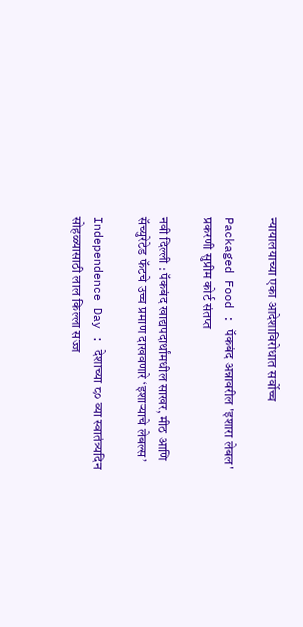न्यायालयाच्या एका आदेशाविरोधात सर्वोच्च

Packaged Food : पॅकबंद अन्नावरील 'इशारा लेबल' प्रकरणी सुप्रीम कोर्ट संतप्त

नवी दिल्ली : पॅकबंद खाद्यपदार्थांमधील साखर, मीठ आणि सॅच्युरेटेड फॅटचे उच्च प्रमाण दाखवणारे ‘इशाऱ्याचे लेबल्स’

Independence Day : देशाच्या ८० व्या स्वातंत्र्यदिन सोहळ्यासाठी लाल किल्ला सज्ज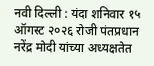नवी दिल्ली : यंदा शनिवार १५ ऑगस्ट २०२६ रोजी पंतप्रधान नरेंद्र मोदी यांच्या अध्यक्षतेत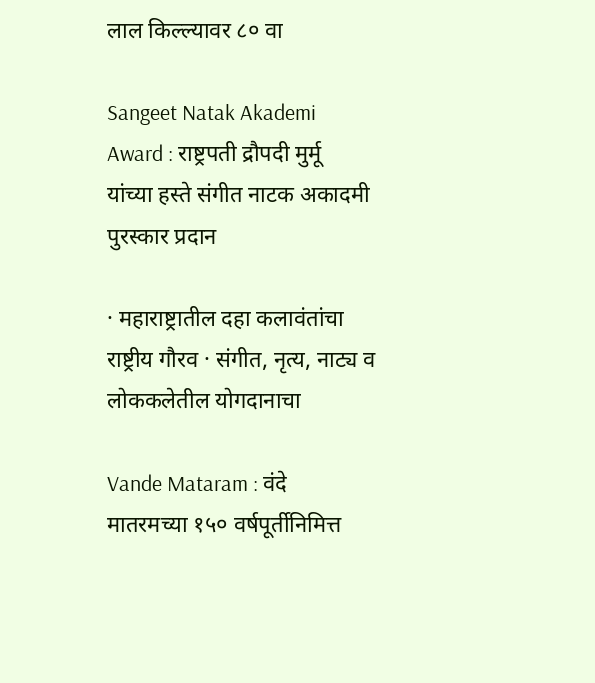लाल किल्ल्यावर ८० वा

Sangeet Natak Akademi Award : राष्ट्रपती द्रौपदी मुर्मू यांच्या हस्ते संगीत नाटक अकादमी पुरस्कार प्रदान

· महाराष्ट्रातील दहा कलावंतांचा राष्ट्रीय गौरव · संगीत, नृत्य, नाट्य व लोककलेतील योगदानाचा

Vande Mataram : वंदे मातरमच्या १५० वर्षपूर्तीनिमित्त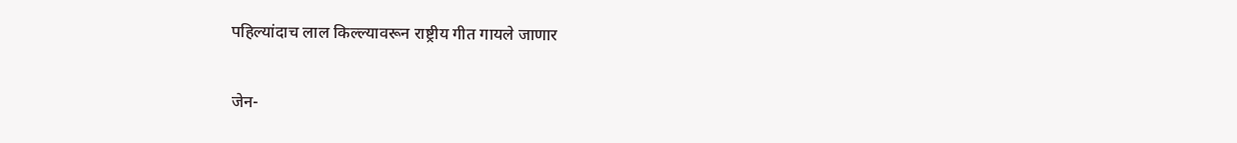पहिल्यांदाच लाल किल्ल्यावरून राष्ट्रीय गीत गायले जाणार

जेन-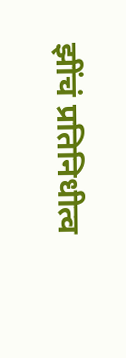झींचं प्रतिनिधीत्व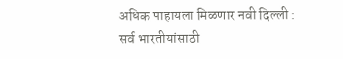अधिक पाहायला मिळणार नवी दिल्ली : सर्व भारतीयांसाठी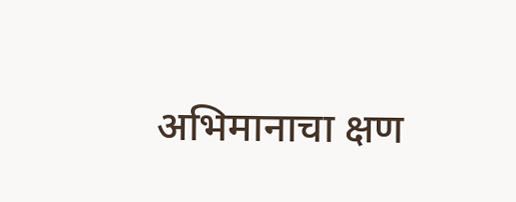अभिमानाचा क्षण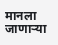मानला जाणाऱ्या